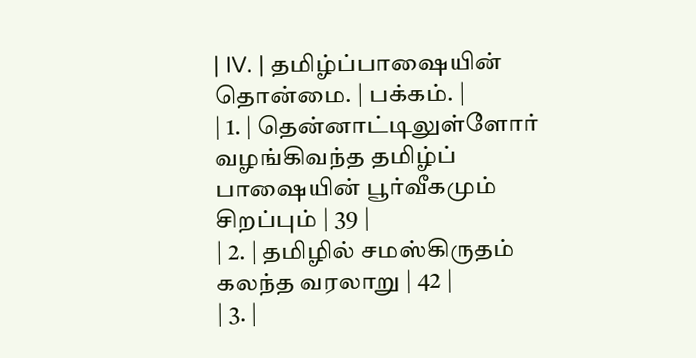| IV. | தமிழ்ப்பாஷையின் தொன்மை. | பக்கம். |
| 1. | தென்னாட்டிலுள்ளோர் வழங்கிவந்த தமிழ்ப் பாஷையின் பூர்வீகமும் சிறப்பும் | 39 |
| 2. | தமிழில் சமஸ்கிருதம் கலந்த வரலாறு | 42 |
| 3. |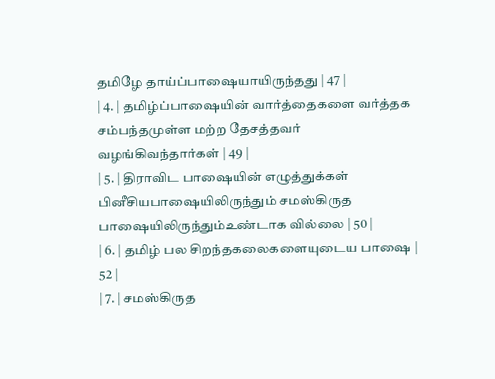தமிழே தாய்ப்பாஷையாயிருந்தது | 47 |
| 4. | தமிழ்ப்பாஷையின் வார்த்தைகளை வர்த்தக சம்பந்தமுள்ள மற்ற தேசத்தவர் வழங்கிவந்தார்கள் | 49 |
| 5. | திராவிட பாஷையின் எழுத்துக்கள் பினீசியபாஷையிலிருந்தும் சமஸ்கிருத பாஷையிலிருந்தும்உண்டாக வில்லை | 50 |
| 6. | தமிழ் பல சிறந்தகலைகளையுடைய பாஷை | 52 |
| 7. | சமஸ்கிருத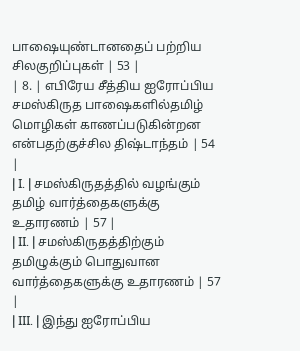பாஷையுண்டானதைப் பற்றிய சிலகுறிப்புகள் | 53 |
| 8. | எபிரேய சீத்திய ஐரோப்பிய சமஸ்கிருத பாஷைகளில்தமிழ் மொழிகள் காணப்படுகின்றன என்பதற்குச்சில திஷ்டாந்தம் | 54 |
| I. | சமஸ்கிருதத்தில் வழங்கும் தமிழ் வார்த்தைகளுக்கு உதாரணம் | 57 |
| II. | சமஸ்கிருதத்திற்கும் தமிழுக்கும் பொதுவான வார்த்தைகளுக்கு உதாரணம் | 57 |
| III. | இந்து ஐரோப்பிய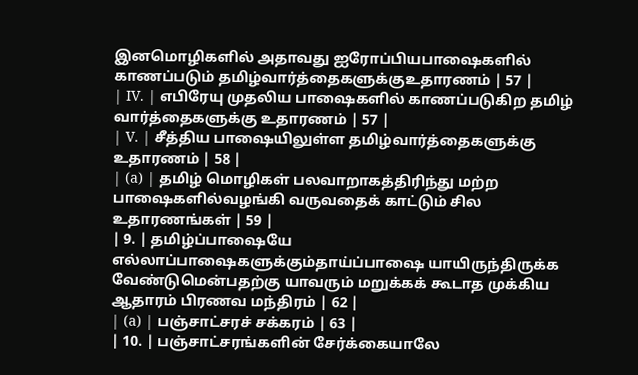இனமொழிகளில் அதாவது ஐரோப்பியபாஷைகளில் காணப்படும் தமிழ்வார்த்தைகளுக்குஉதாரணம் | 57 |
| IV. | எபிரேயு முதலிய பாஷைகளில் காணப்படுகிற தமிழ் வார்த்தைகளுக்கு உதாரணம் | 57 |
| V. | சீத்திய பாஷையிலுள்ள தமிழ்வார்த்தைகளுக்கு உதாரணம் | 58 |
| (a) | தமிழ் மொழிகள் பலவாறாகத்திரிந்து மற்ற பாஷைகளில்வழங்கி வருவதைக் காட்டும் சில உதாரணங்கள் | 59 |
| 9. | தமிழ்ப்பாஷையே எல்லாப்பாஷைகளுக்கும்தாய்ப்பாஷை யாயிருந்திருக்க வேண்டுமென்பதற்கு யாவரும் மறுக்கக் கூடாத முக்கிய ஆதாரம் பிரணவ மந்திரம் | 62 |
| (a) | பஞ்சாட்சரச் சக்கரம் | 63 |
| 10. | பஞ்சாட்சரங்களின் சேர்க்கையாலே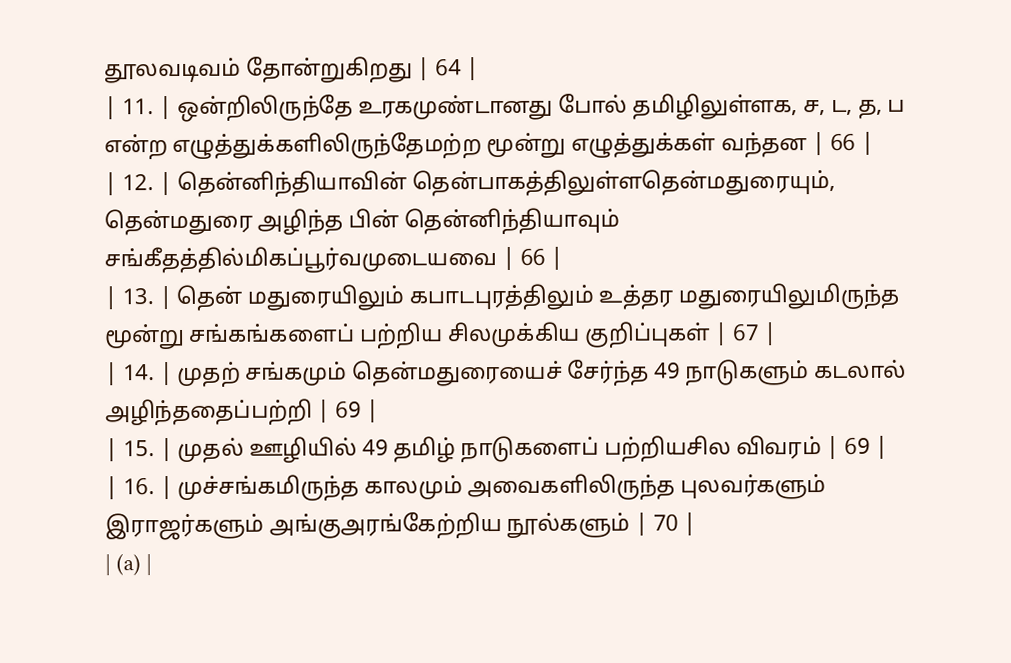தூலவடிவம் தோன்றுகிறது | 64 |
| 11. | ஒன்றிலிருந்தே உரகமுண்டானது போல் தமிழிலுள்ளக, ச, ட, த, ப என்ற எழுத்துக்களிலிருந்தேமற்ற மூன்று எழுத்துக்கள் வந்தன | 66 |
| 12. | தென்னிந்தியாவின் தென்பாகத்திலுள்ளதென்மதுரையும், தென்மதுரை அழிந்த பின் தென்னிந்தியாவும் சங்கீதத்தில்மிகப்பூர்வமுடையவை | 66 |
| 13. | தென் மதுரையிலும் கபாடபுரத்திலும் உத்தர மதுரையிலுமிருந்த மூன்று சங்கங்களைப் பற்றிய சிலமுக்கிய குறிப்புகள் | 67 |
| 14. | முதற் சங்கமும் தென்மதுரையைச் சேர்ந்த 49 நாடுகளும் கடலால் அழிந்ததைப்பற்றி | 69 |
| 15. | முதல் ஊழியில் 49 தமிழ் நாடுகளைப் பற்றியசில விவரம் | 69 |
| 16. | முச்சங்கமிருந்த காலமும் அவைகளிலிருந்த புலவர்களும் இராஜர்களும் அங்குஅரங்கேற்றிய நூல்களும் | 70 |
| (a) |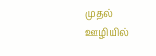முதல் ஊழியில்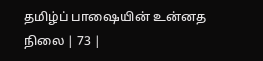தமிழ்ப் பாஷையின் உன்னத நிலை | 73 |